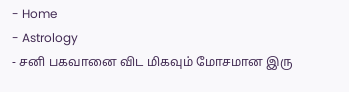- Home
- Astrology
- சனி பகவானை விட மிகவும் மோசமான இரு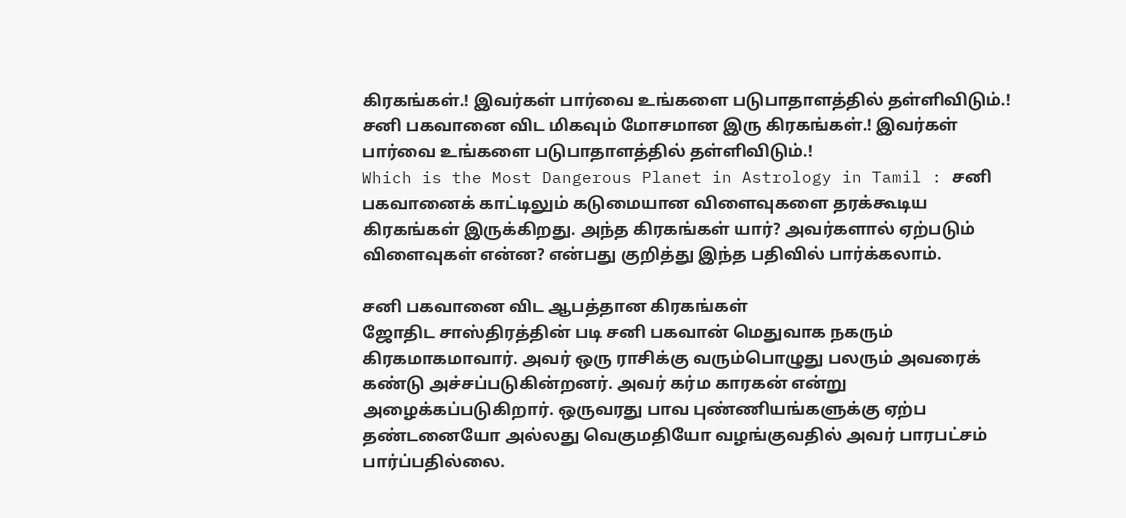கிரகங்கள்.! இவர்கள் பார்வை உங்களை படுபாதாளத்தில் தள்ளிவிடும்.!
சனி பகவானை விட மிகவும் மோசமான இரு கிரகங்கள்.! இவர்கள் பார்வை உங்களை படுபாதாளத்தில் தள்ளிவிடும்.!
Which is the Most Dangerous Planet in Astrology in Tamil : சனி பகவானைக் காட்டிலும் கடுமையான விளைவுகளை தரக்கூடிய கிரகங்கள் இருக்கிறது. அந்த கிரகங்கள் யார்? அவர்களால் ஏற்படும் விளைவுகள் என்ன? என்பது குறித்து இந்த பதிவில் பார்க்கலாம்.

சனி பகவானை விட ஆபத்தான கிரகங்கள்
ஜோதிட சாஸ்திரத்தின் படி சனி பகவான் மெதுவாக நகரும் கிரகமாகமாவார். அவர் ஒரு ராசிக்கு வரும்பொழுது பலரும் அவரைக் கண்டு அச்சப்படுகின்றனர். அவர் கர்ம காரகன் என்று அழைக்கப்படுகிறார். ஒருவரது பாவ புண்ணியங்களுக்கு ஏற்ப தண்டனையோ அல்லது வெகுமதியோ வழங்குவதில் அவர் பாரபட்சம் பார்ப்பதில்லை.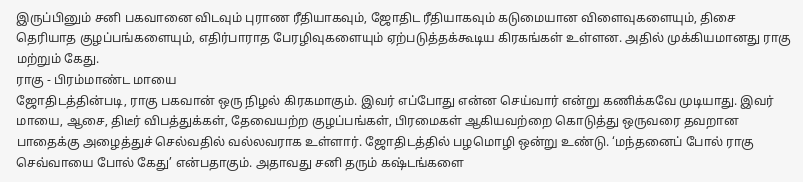இருப்பினும் சனி பகவானை விடவும் புராண ரீதியாகவும், ஜோதிட ரீதியாகவும் கடுமையான விளைவுகளையும், திசை தெரியாத குழப்பங்களையும், எதிர்பாராத பேரழிவுகளையும் ஏற்படுத்தக்கூடிய கிரகங்கள் உள்ளன. அதில் முக்கியமானது ராகு மற்றும் கேது.
ராகு - பிரம்மாண்ட மாயை
ஜோதிடத்தின்படி, ராகு பகவான் ஒரு நிழல் கிரகமாகும். இவர் எப்போது என்ன செய்வார் என்று கணிக்கவே முடியாது. இவர் மாயை, ஆசை, திடீர் விபத்துக்கள், தேவையற்ற குழப்பங்கள், பிரமைகள் ஆகியவற்றை கொடுத்து ஒருவரை தவறான பாதைக்கு அழைத்துச் செல்வதில் வல்லவராக உள்ளார். ஜோதிடத்தில் பழமொழி ஒன்று உண்டு. ‘மந்தனைப் போல் ராகு செவ்வாயை போல் கேது’ என்பதாகும். அதாவது சனி தரும் கஷ்டங்களை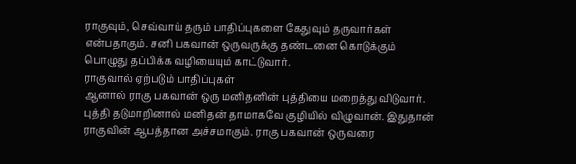ராகுவும், செவ்வாய் தரும் பாதிப்புகளை கேதுவும் தருவார்கள் என்பதாகும். சனி பகவான் ஒருவருக்கு தண்டனை கொடுக்கும் பொழுது தப்பிக்க வழியையும் காட்டுவார்.
ராகுவால் ஏற்படும் பாதிப்புகள்
ஆனால் ராகு பகவான் ஒரு மனிதனின் புத்தியை மறைத்து விடுவார். புத்தி தடுமாறினால் மனிதன் தாமாகவே குழியில் விழுவான். இதுதான் ராகுவின் ஆபத்தான அச்சமாகும். ராகு பகவான் ஒருவரை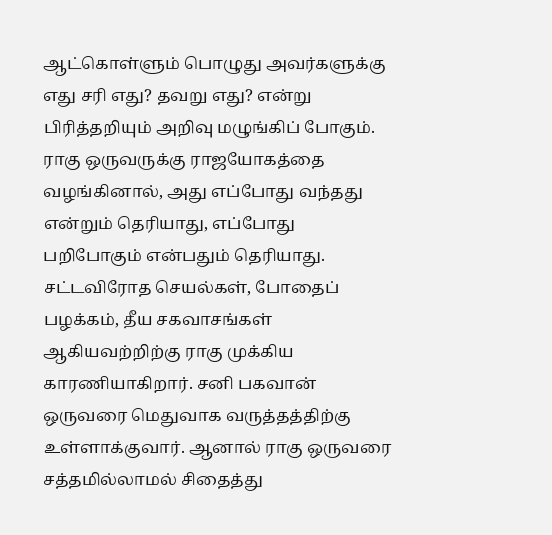ஆட்கொள்ளும் பொழுது அவர்களுக்கு எது சரி எது? தவறு எது? என்று பிரித்தறியும் அறிவு மழுங்கிப் போகும். ராகு ஒருவருக்கு ராஜயோகத்தை வழங்கினால், அது எப்போது வந்தது என்றும் தெரியாது, எப்போது பறிபோகும் என்பதும் தெரியாது. சட்டவிரோத செயல்கள், போதைப் பழக்கம், தீய சகவாசங்கள் ஆகியவற்றிற்கு ராகு முக்கிய காரணியாகிறார். சனி பகவான் ஒருவரை மெதுவாக வருத்தத்திற்கு உள்ளாக்குவார். ஆனால் ராகு ஒருவரை சத்தமில்லாமல் சிதைத்து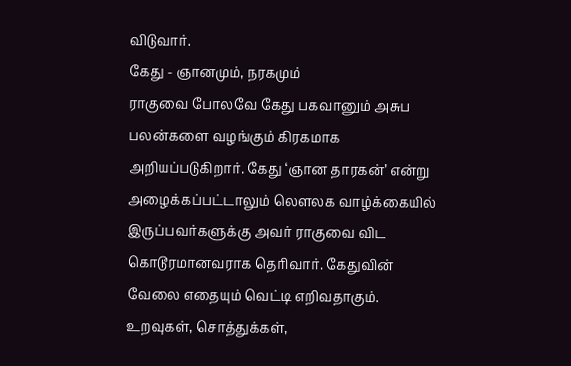விடுவார்.
கேது - ஞானமும், நரகமும்
ராகுவை போலவே கேது பகவானும் அசுப பலன்களை வழங்கும் கிரகமாக அறியப்படுகிறார். கேது ‘ஞான தாரகன்’ என்று அழைக்கப்பட்டாலும் லௌலக வாழ்க்கையில் இருப்பவர்களுக்கு அவர் ராகுவை விட கொடூரமானவராக தெரிவார். கேதுவின் வேலை எதையும் வெட்டி எறிவதாகும். உறவுகள், சொத்துக்கள்,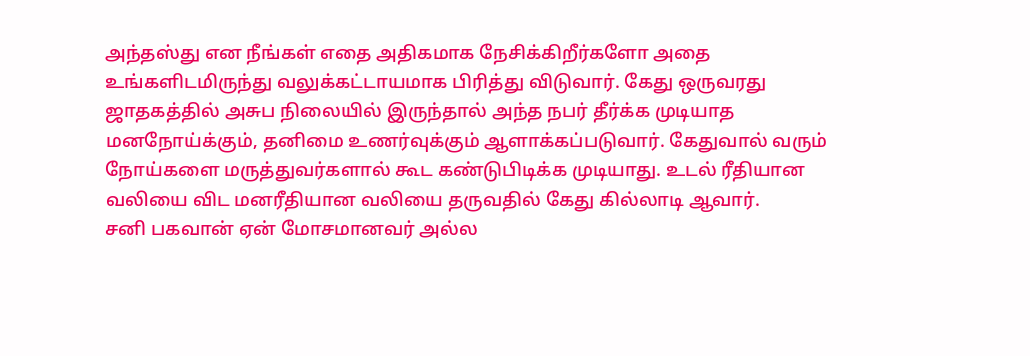அந்தஸ்து என நீங்கள் எதை அதிகமாக நேசிக்கிறீர்களோ அதை உங்களிடமிருந்து வலுக்கட்டாயமாக பிரித்து விடுவார். கேது ஒருவரது ஜாதகத்தில் அசுப நிலையில் இருந்தால் அந்த நபர் தீர்க்க முடியாத மனநோய்க்கும், தனிமை உணர்வுக்கும் ஆளாக்கப்படுவார். கேதுவால் வரும் நோய்களை மருத்துவர்களால் கூட கண்டுபிடிக்க முடியாது. உடல் ரீதியான வலியை விட மனரீதியான வலியை தருவதில் கேது கில்லாடி ஆவார்.
சனி பகவான் ஏன் மோசமானவர் அல்ல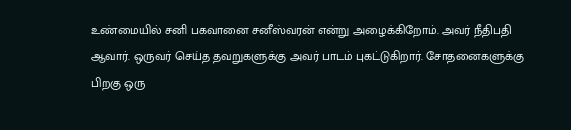உண்மையில் சனி பகவானை சனீஸ்வரன் என்று அழைக்கிறோம். அவர் நீதிபதி ஆவார். ஒருவர் செய்த தவறுகளுக்கு அவர் பாடம் புகட்டுகிறார். சோதனைகளுக்கு பிறகு ஒரு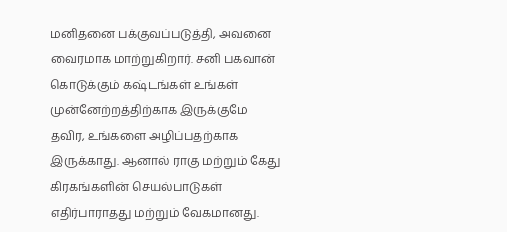மனிதனை பக்குவப்படுத்தி, அவனை வைரமாக மாற்றுகிறார். சனி பகவான் கொடுக்கும் கஷ்டங்கள் உங்கள் முன்னேற்றத்திற்காக இருக்குமே தவிர, உங்களை அழிப்பதற்காக இருக்காது. ஆனால் ராகு மற்றும் கேது கிரகங்களின் செயல்பாடுகள் எதிர்பாராதது மற்றும் வேகமானது.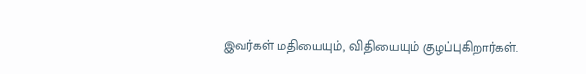இவர்கள் மதியையும், விதியையும் குழப்புகிறார்கள்.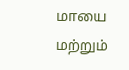மாயை மற்றும்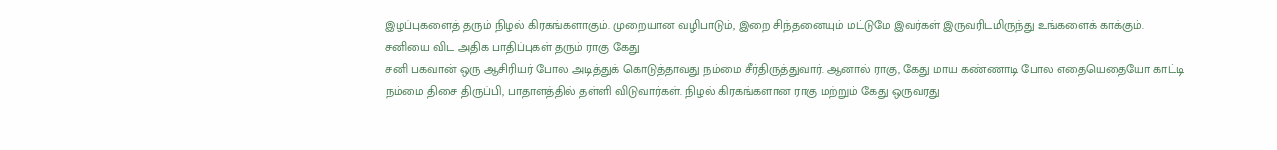இழப்புகளைத் தரும் நிழல் கிரகங்களாகும். முறையான வழிபாடும், இறை சிந்தனையும் மட்டுமே இவர்கள் இருவரிடமிருந்து உங்களைக் காக்கும்.
சனியை விட அதிக பாதிப்புகள் தரும் ராகு கேது
சனி பகவான் ஒரு ஆசிரியர் போல அடித்துக் கொடுத்தாவது நம்மை சீர்திருத்துவார். ஆனால் ராகு, கேது மாய கண்ணாடி போல எதையெதையோ காட்டி நம்மை திசை திருப்பி, பாதாளத்தில் தள்ளி விடுவார்கள். நிழல் கிரகங்களான ராகு மற்றும் கேது ஒருவரது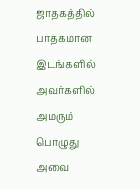ஜாதகத்தில் பாதகமான இடங்களில் அவர்களில் அமரும் பொழுது அவை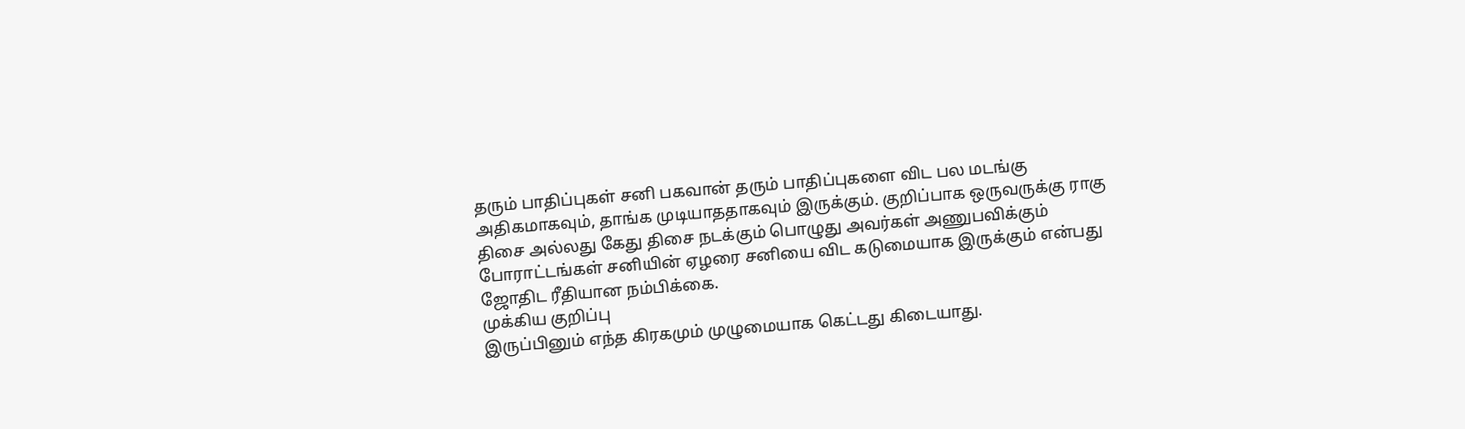தரும் பாதிப்புகள் சனி பகவான் தரும் பாதிப்புகளை விட பல மடங்கு அதிகமாகவும், தாங்க முடியாததாகவும் இருக்கும். குறிப்பாக ஒருவருக்கு ராகு திசை அல்லது கேது திசை நடக்கும் பொழுது அவர்கள் அணுபவிக்கும் போராட்டங்கள் சனியின் ஏழரை சனியை விட கடுமையாக இருக்கும் என்பது ஜோதிட ரீதியான நம்பிக்கை.
முக்கிய குறிப்பு
இருப்பினும் எந்த கிரகமும் முழுமையாக கெட்டது கிடையாது.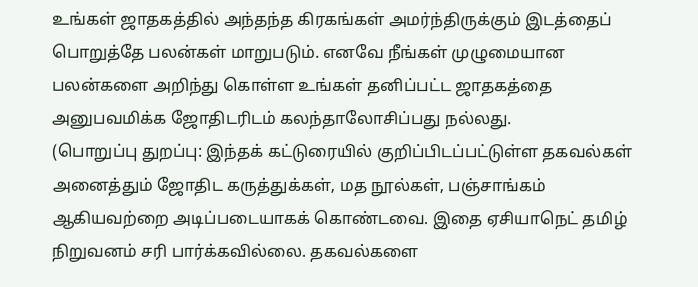உங்கள் ஜாதகத்தில் அந்தந்த கிரகங்கள் அமர்ந்திருக்கும் இடத்தைப் பொறுத்தே பலன்கள் மாறுபடும். எனவே நீங்கள் முழுமையான பலன்களை அறிந்து கொள்ள உங்கள் தனிப்பட்ட ஜாதகத்தை அனுபவமிக்க ஜோதிடரிடம் கலந்தாலோசிப்பது நல்லது.
(பொறுப்பு துறப்பு: இந்தக் கட்டுரையில் குறிப்பிடப்பட்டுள்ள தகவல்கள் அனைத்தும் ஜோதிட கருத்துக்கள், மத நூல்கள், பஞ்சாங்கம் ஆகியவற்றை அடிப்படையாகக் கொண்டவை. இதை ஏசியாநெட் தமிழ் நிறுவனம் சரி பார்க்கவில்லை. தகவல்களை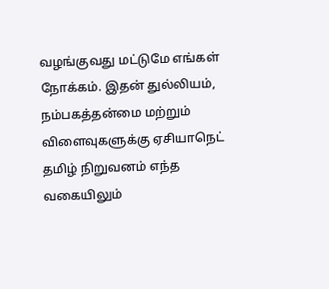வழங்குவது மட்டுமே எங்கள் நோக்கம். இதன் துல்லியம், நம்பகத்தன்மை மற்றும் விளைவுகளுக்கு ஏசியாநெட் தமிழ் நிறுவனம் எந்த வகையிலும்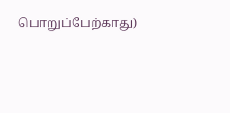பொறுப்பேற்காது)